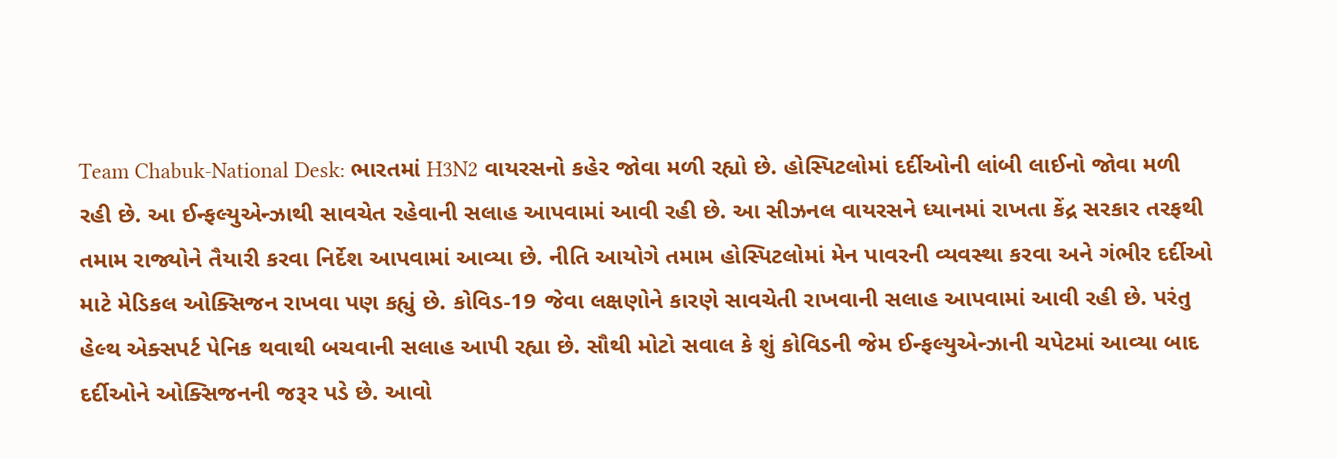Team Chabuk-National Desk: ભારતમાં H3N2 વાયરસનો કહેર જોવા મળી રહ્યો છે. હોસ્પિટલોમાં દર્દીઓની લાંબી લાઈનો જોવા મળી રહી છે. આ ઈન્ફલ્યુએન્ઝાથી સાવચેત રહેવાની સલાહ આપવામાં આવી રહી છે. આ સીઝનલ વાયરસને ધ્યાનમાં રાખતા કેંદ્ર સરકાર તરફથી તમામ રાજ્યોને તૈયારી કરવા નિર્દેશ આપવામાં આવ્યા છે. નીતિ આયોગે તમામ હોસ્પિટલોમાં મેન પાવરની વ્યવસ્થા કરવા અને ગંભીર દર્દીઓ માટે મેડિકલ ઓક્સિજન રાખવા પણ કહ્યું છે. કોવિડ-19 જેવા લક્ષણોને કારણે સાવચેતી રાખવાની સલાહ આપવામાં આવી રહી છે. પરંતુ હેલ્થ એક્સપર્ટ પેનિક થવાથી બચવાની સલાહ આપી રહ્યા છે. સૌથી મોટો સવાલ કે શું કોવિડની જેમ ઈન્ફલ્યુએન્ઝાની ચપેટમાં આવ્યા બાદ દર્દીઓને ઓક્સિજનની જરૂર પડે છે. આવો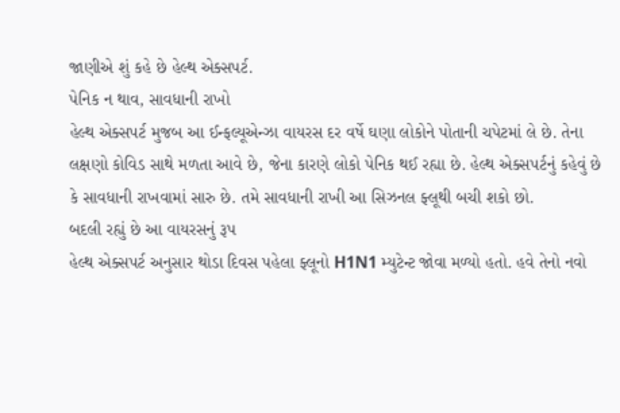જાણીએ શું કહે છે હેલ્થ એક્સપર્ટ.
પેનિક ન થાવ, સાવધાની રાખો
હેલ્થ એક્સપર્ટ મુજબ આ ઈન્ફલ્યૂએન્ઝા વાયરસ દર વર્ષે ઘણા લોકોને પોતાની ચપેટમાં લે છે. તેના લક્ષણો કોવિડ સાથે મળતા આવે છે, જેના કારણે લોકો પેનિક થઈ રહ્યા છે. હેલ્થ એક્સપર્ટનું કહેવું છે કે સાવધાની રાખવામાં સારુ છે. તમે સાવધાની રાખી આ સિઝનલ ફ્લૂથી બચી શકો છો.
બદલી રહ્યું છે આ વાયરસનું રૂપ
હેલ્થ એક્સપર્ટ અનુસાર થોડા દિવસ પહેલા ફ્લૂનો H1N1 મ્યુટેન્ટ જોવા મળ્યો હતો. હવે તેનો નવો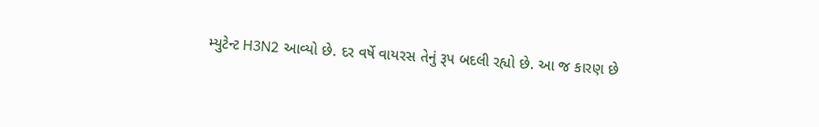મ્યુટેન્ટ H3N2 આવ્યો છે. દર વર્ષે વાયરસ તેનું રૂપ બદલી રહ્યો છે. આ જ કારણ છે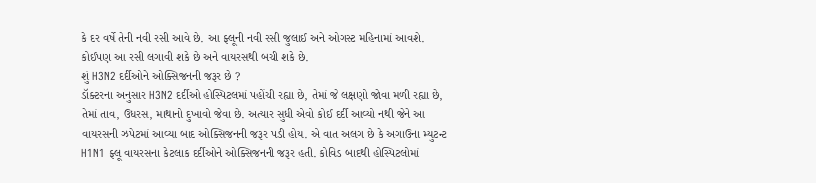કે દર વર્ષે તેની નવી રસી આવે છે. આ ફ્લૂની નવી રસી જુલાઈ અને ઓગસ્ટ મહિનામાં આવશે. કોઈપણ આ રસી લગાવી શકે છે અને વાયરસથી બચી શકે છે.
શું H3N2 દર્દીઓને ઓક્સિજનની જરૂર છે ?
ડૉક્ટરના અનુસાર H3N2 દર્દીઓ હોસ્પિટલમાં પહોંચી રહ્યા છે, તેમાં જે લક્ષણો જોવા મળી રહ્યા છે, તેમાં તાવ, ઉધરસ, માથાનો દુખાવો જેવા છે. અત્યાર સુધી એવો કોઈ દર્દી આવ્યો નથી જેને આ વાયરસની ઝપેટમાં આવ્યા બાદ ઓક્સિજનની જરૂર પડી હોય. એ વાત અલગ છે કે અગાઉના મ્યુટન્ટ H1N1 ફ્લૂ વાયરસના કેટલાક દર્દીઓને ઓક્સિજનની જરૂર હતી. કોવિડ બાદથી હોસ્પિટલોમાં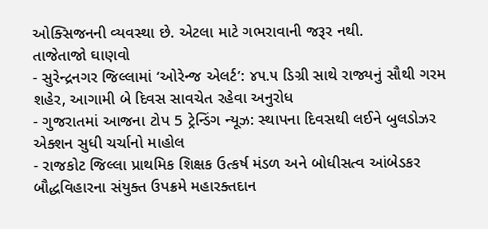ઓક્સિજનની વ્યવસ્થા છે. એટલા માટે ગભરાવાની જરૂર નથી.
તાજેતાજો ઘાણવો
- સુરેન્દ્રનગર જિલ્લામાં ‘ઓરેન્જ એલર્ટ’: ૪૫.૫ ડિગ્રી સાથે રાજ્યનું સૌથી ગરમ શહેર, આગામી બે દિવસ સાવચેત રહેવા અનુરોધ
- ગુજરાતમાં આજના ટોપ 5 ટ્રેન્ડિંગ ન્યૂઝ: સ્થાપના દિવસથી લઈને બુલડોઝર એક્શન સુધી ચર્ચાનો માહોલ
- રાજકોટ જિલ્લા પ્રાથમિક શિક્ષક ઉત્કર્ષ મંડળ અને બોધીસત્વ આંબેડકર બૌદ્ધવિહારના સંયુક્ત ઉપક્રમે મહારક્તદાન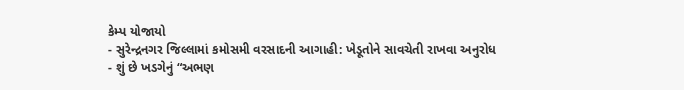કેમ્પ યોજાયો
- સુરેન્દ્રનગર જિલ્લામાં કમોસમી વરસાદની આગાહી: ખેડૂતોને સાવચેતી રાખવા અનુરોધ
- શું છે ખડગેનું “અભણ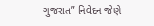ગુજરાત” નિવેદન જેણે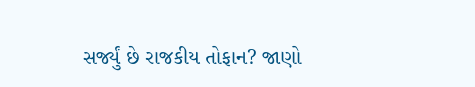સર્જ્યું છે રાજકીય તોફાન? જાણો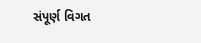સંપૂર્ણ વિગત